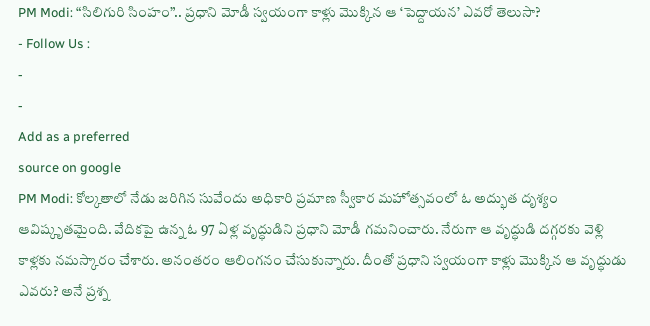PM Modi: “సిలిగురి సింహం”.. ప్రధాని మోడీ స్వయంగా కాళ్లు మొక్కిన ఆ ‘పెద్దాయన’ ఎవరో తెలుసా?
- Follow Us :
-
-
Add as a preferred
source on google
PM Modi: కోల్కతాలో నేడు జరిగిన సువేందు అధికారి ప్రమాణ స్వీకార మహోత్సవంలో ఓ అద్భుత దృశ్యం ఆవిష్కృతమైంది. వేదికపై ఉన్న ఓ 97 ఏళ్ల వృద్ధుడిని ప్రధాని మోడీ గమనించారు. నేరుగా ఆ వృద్ధుడి దగ్గరకు వెళ్లి కాళ్లకు నమస్కారం చేశారు. అనంతరం ఆలింగనం చేసుకున్నారు. దీంతో ప్రధాని స్వయంగా కాళ్లు మొక్కిన ఆ వృద్ధుడు ఎవరు? అనే ప్రశ్న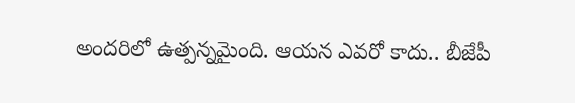అందరిలో ఉత్పన్నమైంది. ఆయన ఎవరో కాదు.. బీజేపీ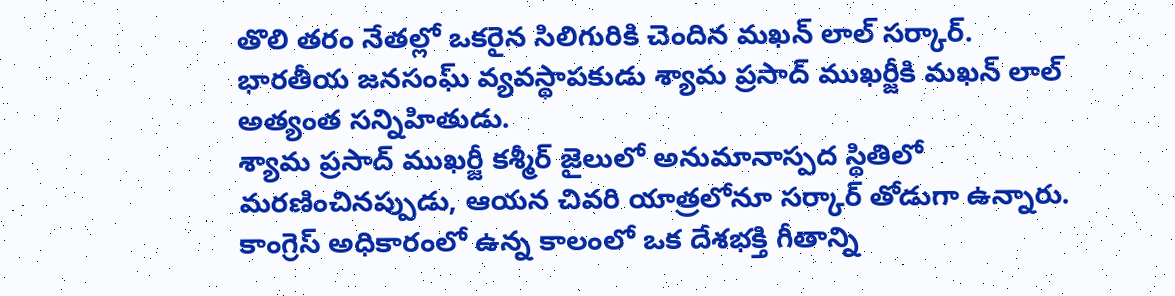తొలి తరం నేతల్లో ఒకరైన సిలిగురికి చెందిన మఖన్ లాల్ సర్కార్. భారతీయ జనసంఘ్ వ్యవస్థాపకుడు శ్యామ ప్రసాద్ ముఖర్జీకి మఖన్ లాల్ అత్యంత సన్నిహితుడు.
శ్యామ ప్రసాద్ ముఖర్జీ కశ్మీర్ జైలులో అనుమానాస్పద స్థితిలో మరణించినప్పుడు, ఆయన చివరి యాత్రలోనూ సర్కార్ తోడుగా ఉన్నారు. కాంగ్రెస్ అధికారంలో ఉన్న కాలంలో ఒక దేశభక్తి గీతాన్ని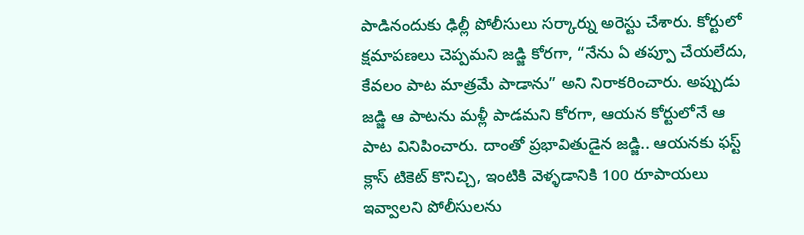పాడినందుకు ఢిల్లీ పోలీసులు సర్కార్ను అరెస్టు చేశారు. కోర్టులో క్షమాపణలు చెప్పమని జడ్జి కోరగా, “నేను ఏ తప్పూ చేయలేదు, కేవలం పాట మాత్రమే పాడాను” అని నిరాకరించారు. అప్పుడు జడ్జి ఆ పాటను మళ్లీ పాడమని కోరగా, ఆయన కోర్టులోనే ఆ పాట వినిపించారు. దాంతో ప్రభావితుడైన జడ్జి.. ఆయనకు ఫస్ట్ క్లాస్ టికెట్ కొనిచ్చి, ఇంటికి వెళ్ళడానికి 100 రూపాయలు ఇవ్వాలని పోలీసులను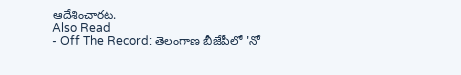ఆదేశించారట.
Also Read
- Off The Record: తెలంగాణ బీజేపీలో 'నో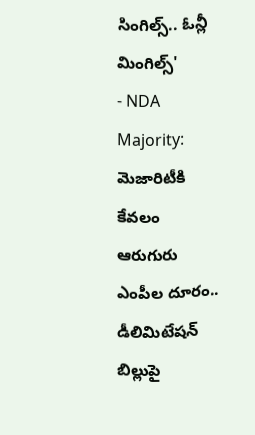సింగిల్స్.. ఓన్లీ మింగిల్స్'
- NDA Majority: మెజారిటీకి కేవలం ఆరుగురు ఎంపీల దూరం.. డీలిమిటేషన్ బిల్లుపై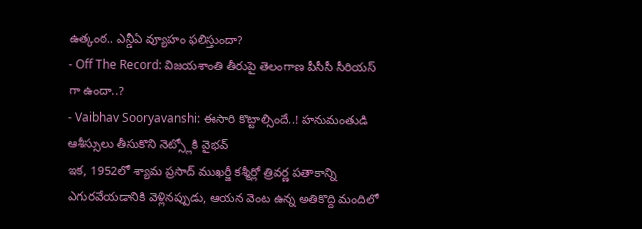ఉత్కంఠ.. ఎన్డీఏ వ్యూహం ఫలిస్తుందా?
- Off The Record: విజయశాంతి తీరుపై తెలంగాణ పీసీసీ సీరియస్ గా ఉందా..?
- Vaibhav Sooryavanshi: ఈసారి కొట్టాల్సిందే..! హనుమంతుడి ఆశీస్సులు తీసుకొని నెట్స్లోకి వైభవ్
ఇక, 1952లో శ్యామ ప్రసాద్ ముఖర్జీ కశ్మీర్లో త్రివర్ణ పతాకాన్ని ఎగురవేయడానికి వెళ్లినప్పుడు, ఆయన వెంట ఉన్న అతికొద్ది మందిలో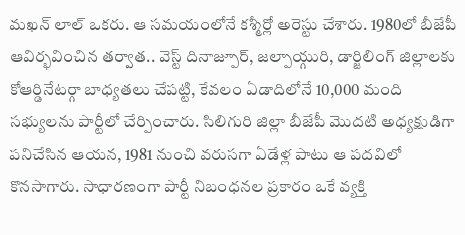మఖన్ లాల్ ఒకరు. ఆ సమయంలోనే కశ్మీర్లో అరెస్టు చేశారు. 1980లో బీజేపీ ఆవిర్భవించిన తర్వాత.. వెస్ట్ దినాజ్పూర్, జల్పాయ్గురి, డార్జిలింగ్ జిల్లాలకు కోఆర్డినేటర్గా బాధ్యతలు చేపట్టి, కేవలం ఏడాదిలోనే 10,000 మంది సభ్యులను పార్టీలో చేర్పించారు. సిలిగురి జిల్లా బీజేపీ మొదటి అధ్యక్షుడిగా పనిచేసిన ఆయన, 1981 నుంచి వరుసగా ఏడేళ్ల పాటు ఆ పదవిలో కొనసాగారు. సాధారణంగా పార్టీ నిబంధనల ప్రకారం ఒకే వ్యక్తి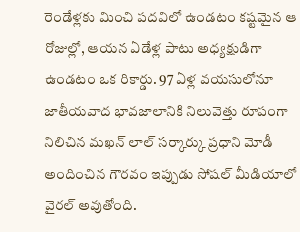రెండేళ్లకు మించి పదవిలో ఉండటం కష్టమైన ఆ రోజుల్లో, ఆయన ఏడేళ్ల పాటు అధ్యక్షుడిగా ఉండటం ఒక రికార్డు. 97 ఏళ్ల వయసులోనూ జాతీయవాద భావజాలానికి నిలువెత్తు రూపంగా నిలిచిన మఖన్ లాల్ సర్కార్కు ప్రధాని మోడీ అందించిన గౌరవం ఇప్పుడు సోషల్ మీడియాలో వైరల్ అవుతోంది.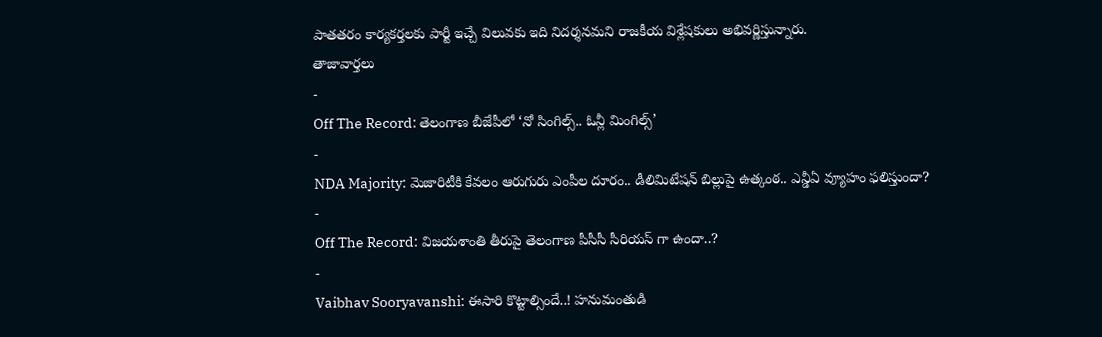పాతతరం కార్యకర్తలకు పార్టీ ఇచ్చే విలువకు ఇది నిదర్శనమని రాజకీయ విశ్లేషకులు అభివర్ణిస్తున్నారు.
తాజావార్తలు
-
Off The Record: తెలంగాణ బీజేపీలో ‘నో సింగిల్స్.. ఓన్లీ మింగిల్స్’
-
NDA Majority: మెజారిటీకి కేవలం ఆరుగురు ఎంపీల దూరం.. డీలిమిటేషన్ బిల్లుపై ఉత్కంఠ.. ఎన్డీఏ వ్యూహం ఫలిస్తుందా?
-
Off The Record: విజయశాంతి తీరుపై తెలంగాణ పీసీసీ సీరియస్ గా ఉందా..?
-
Vaibhav Sooryavanshi: ఈసారి కొట్టాల్సిందే..! హనుమంతుడి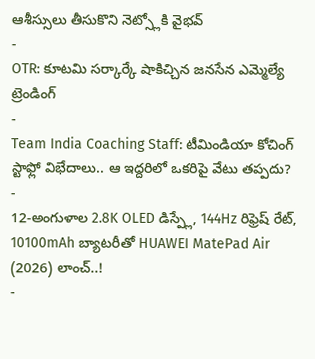ఆశీస్సులు తీసుకొని నెట్స్లోకి వైభవ్
-
OTR: కూటమి సర్కార్కే షాకిచ్చిన జనసేన ఎమ్మెల్యే
ట్రెండింగ్
-
Team India Coaching Staff: టీమిండియా కోచింగ్ స్టాఫ్లో విభేదాలు.. ఆ ఇద్దరిలో ఒకరిపై వేటు తప్పదు?
-
12-అంగుళాల 2.8K OLED డిస్ప్లే, 144Hz రిఫ్రెష్ రేట్, 10100mAh బ్యాటరీతో HUAWEI MatePad Air (2026) లాంచ్..!
-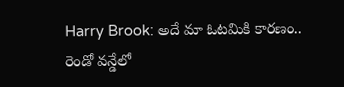Harry Brook: అదే మా ఓటమికి కారణం.. రెండో వన్డేలో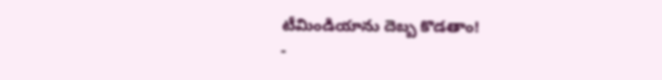టీమిండియాను దెబ్బ కొడతాం!
-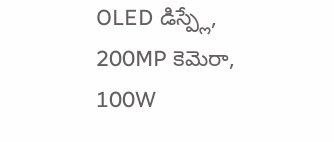OLED డిస్ప్లే, 200MP కెమెరా, 100W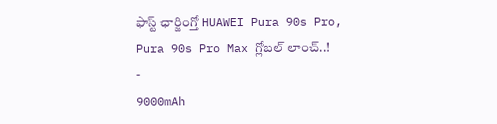ఫాస్ట్ ఛార్జింగ్తో HUAWEI Pura 90s Pro, Pura 90s Pro Max గ్లోబల్ లాంచ్..!
-
9000mAh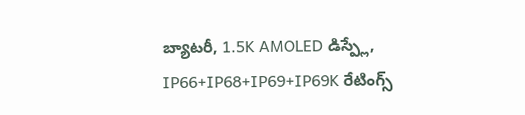బ్యాటరీ, 1.5K AMOLED డిస్ప్లే, IP66+IP68+IP69+IP69K రేటింగ్స్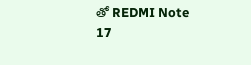తో REDMI Note 17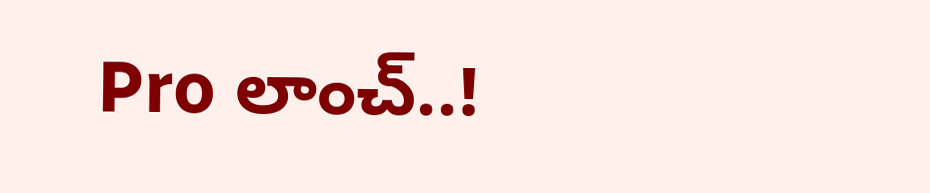Pro లాంచ్..!